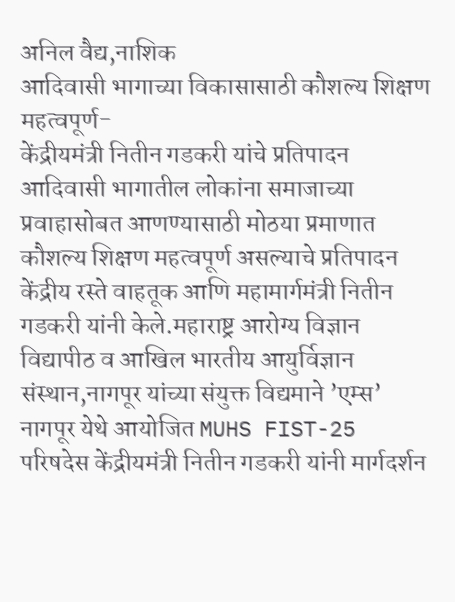अनिल वैद्य,नाशिक
आदिवासी भागाच्या विकासासाठी कौशल्य शिक्षण महत्वपूर्ण-
केंद्रीयमंत्री नितीन गडकरी यांचे प्रतिपादन
आदिवासी भागातील लोकांना समाजाच्या प्रवाहासोबत आणण्यासाठी मोठया प्रमाणात कौशल्य शिक्षण महत्वपूर्ण असल्याचे प्रतिपादन केंद्रीय रस्ते वाहतूक आणि महामार्गमंत्री नितीन गडकरी यांनी केले.महाराष्ट्र आरोग्य विज्ञान विद्यापीठ व आखिल भारतीय आयुर्विज्ञान संस्थान,नागपूर यांच्या संयुक्त विद्यमाने ’एम्स’ नागपूर येथे आयोजित MUHS FIST-25 परिषदेस केंद्रीयमंत्री नितीन गडकरी यांनी मार्गदर्शन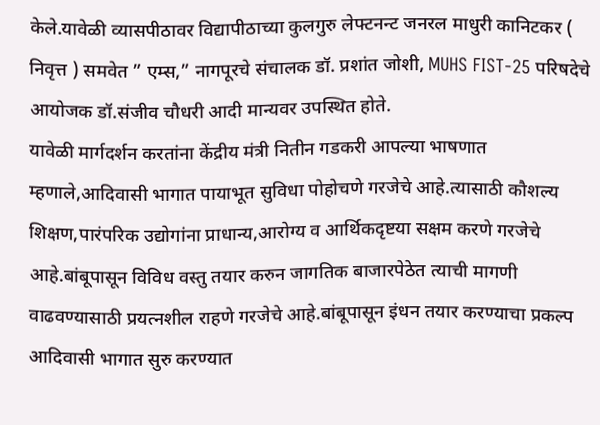केले.यावेळी व्यासपीठावर विद्यापीठाच्या कुलगुरु लेफ्टनन्ट जनरल माधुरी कानिटकर ( निवृत्त ) समवेत ” एम्स,” नागपूरचे संचालक डॉ. प्रशांत जोशी, MUHS FIST-25 परिषदेचे आयोजक डॉ.संजीव चौधरी आदी मान्यवर उपस्थित होते.
यावेळी मार्गदर्शन करतांना केंद्रीय मंत्री नितीन गडकरी आपल्या भाषणात म्हणाले,आदिवासी भागात पायाभूत सुविधा पोहोचणे गरजेचे आहे.त्यासाठी कौशल्य शिक्षण,पारंपरिक उद्योगांना प्राधान्य,आरोग्य व आर्थिकदृष्टया सक्षम करणे गरजेचे आहे.बांबूपासून विविध वस्तु तयार करुन जागतिक बाजारपेठेत त्याची मागणी वाढवण्यासाठी प्रयत्नशील राहणे गरजेचे आहे.बांबूपासून इंधन तयार करण्याचा प्रकल्प आदिवासी भागात सुरु करण्यात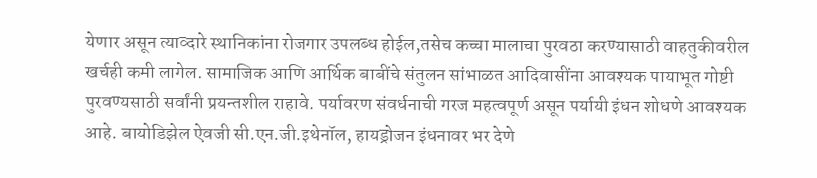येणार असून त्याव्दारे स्थानिकांना रोजगार उपलब्ध होईल,तसेच कच्चा मालाचा पुरवठा करण्यासाठी वाहतुकीवरील खर्चही कमी लागेल. सामाजिक आणि आर्थिक बाबींचे संतुलन सांभाळत आदिवासींना आवश्यक पायाभूत गोष्टी पुरवण्यसाठी सर्वांनी प्रयन्तशील राहावे. पर्यावरण संवर्धनाची गरज महत्वपूर्ण असून पर्यायी इंधन शोधणे आवश्यक आहे. बायोडिझेल ऐवजी सी.एन.जी.इथेनॉल, हायड्रोजन इंधनावर भर देणे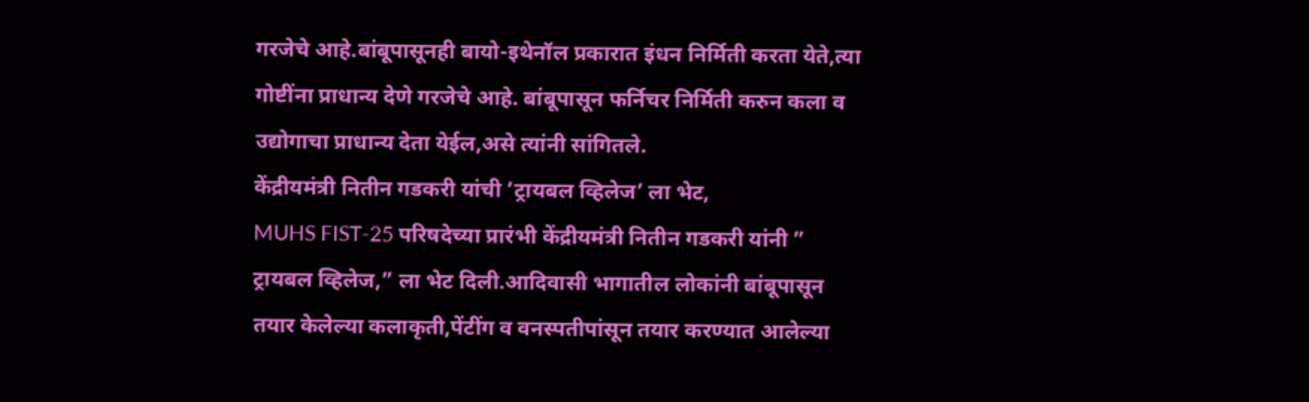गरजेचे आहे.बांबूपासूनही बायो-इथेनॉल प्रकारात इंधन निर्मिती करता येते,त्या गोष्टींना प्राधान्य देणे गरजेचे आहे. बांबूपासून फर्निचर निर्मिती करुन कला व उद्योगाचा प्राधान्य देता येईल,असे त्यांनी सांगितले.
केंद्रीयमंत्री नितीन गडकरी यांची ’ट्रायबल व्हिलेज’ ला भेट,
MUHS FIST-25 परिषदेच्या प्रारंभी केंद्रीयमंत्री नितीन गडकरी यांनी ” ट्रायबल व्हिलेज,” ला भेट दिली.आदिवासी भागातील लोकांनी बांबूपासून तयार केलेल्या कलाकृती,पेंटींग व वनस्पतीपांसून तयार करण्यात आलेल्या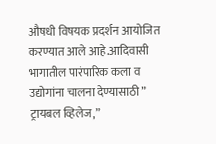औषधी विषयक प्रदर्शन आयोजित करण्यात आले आहे.आदिवासी भागातील पारंपारिक कला व उद्योगांना चालना देण्यासाठी ” ट्रायबल व्हिलेज,”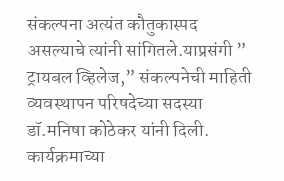संकल्पना अत्यंत कौतुकास्पद असल्याचे त्यांनी सांगितले.याप्रसंगी ” ट्रायबल व्हिलेज,” संकल्पनेची माहिती व्यवस्थापन परिषदेच्या सदस्या डॉ.मनिषा कोठेकर यांनी दिली.
कार्यक्रमाच्या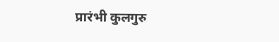प्रारंभी कुलगुरु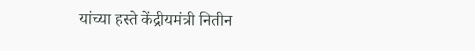यांच्या हस्ते केंद्रीयमंत्री नितीन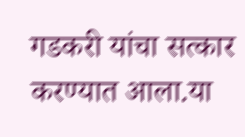गडकरी यांचा सत्कार करण्यात आला.या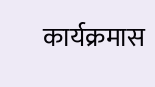कार्यक्रमास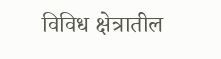विविध क्षेत्रातील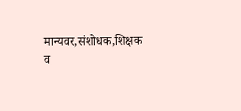मान्यवर,संशोधक,शिक्षक व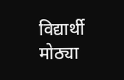विद्यार्थी मोठ्या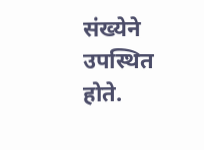संख्येने उपस्थित होते.